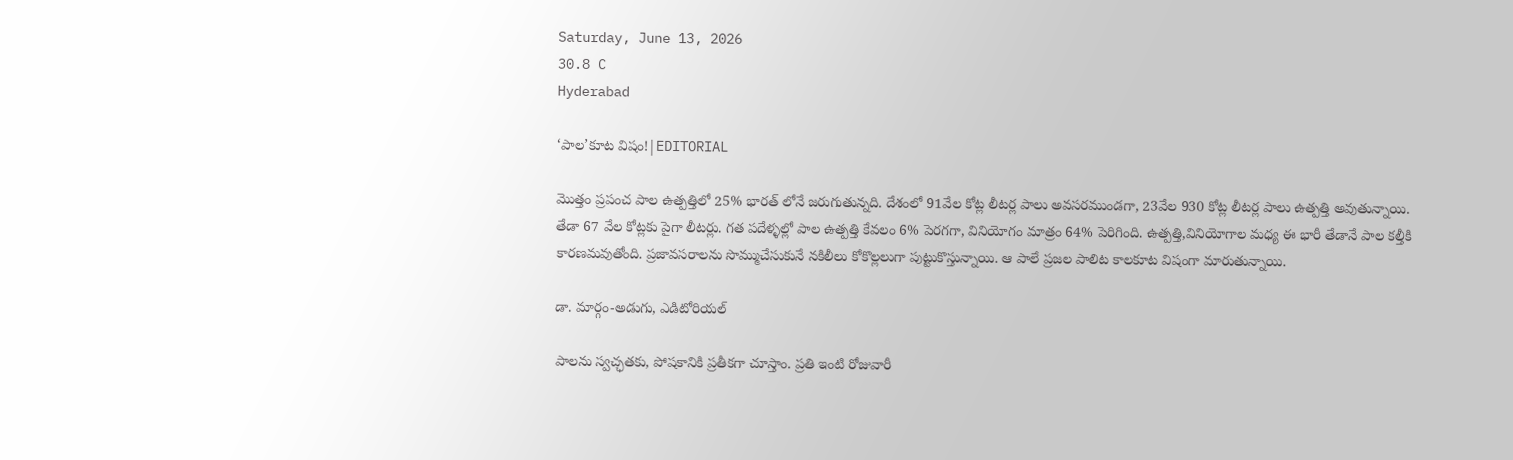Saturday, June 13, 2026
30.8 C
Hyderabad

‘పాల’కూట విషం!|EDITORIAL

మొత్తం ప్రపంచ పాల ఉత్పత్తిలో 25% భారత్ లోనే జరుగుతున్నది. దేశంలో 91వేల కోట్ల లీటర్ల పాలు అవసరముండగా, 23వేల 930 కోట్ల లీటర్ల పాలు ఉత్పత్తి అవుతున్నాయి. తేడా 67 వేల కోట్లకు పైగా లీటర్లు. గత పదేళ్ళల్లో పాల ఉత్పత్తి కేవలం 6% పెరగగా, వినియోగం మాత్రం 64% పెరిగింది. ఉత్పత్తి,వినియోగాల మధ్య ఈ భారీ తేడానే పాల కల్తీకి కారణమవుతోంది. ప్రజావసరాలను సొమ్ముచేసుకునే నకిలీలు కోకొల్లలుగా పుట్టుకొస్తున్నాయి. ఆ పాలే ప్రజల పాలిట కాలకూట విషంగా మారుతున్నాయి.

డా. మార్గం-అడుగు, ఎడిటోరియల్

పాలను స్వచ్ఛతకు, పోషకానికి ప్రతీకగా చూస్తాం. ప్రతి ఇంటి రోజువారీ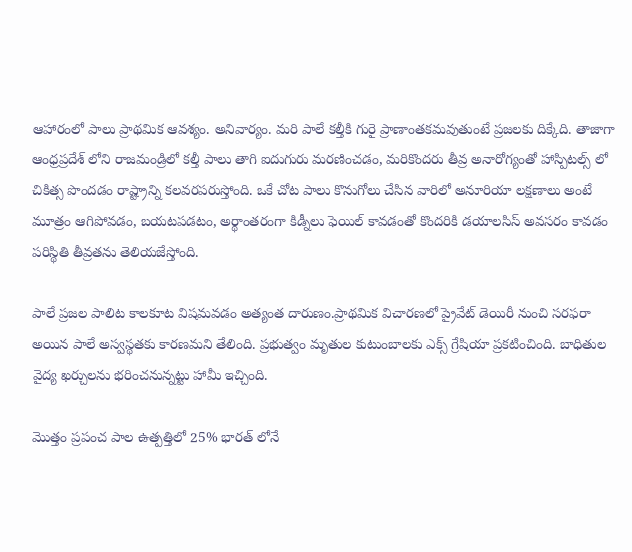ఆహారంలో పాలు ప్రాథమిక ఆవశ్యం. అనివార్యం. మరి పాలే కల్తీకి గురై ప్రాణాంతకమవుతుంటే ప్రజలకు దిక్కేది. తాజాగా ఆంధ్రప్రదేశ్ లోని రాజమండ్రిలో కల్తీ పాలు తాగి ఐదుగురు మరణించడం, మరికొందరు తీవ్ర అనారోగ్యంతో హాస్పిటల్స్ లో చికిత్స పొందడం రాష్ట్రాన్ని కలవరపరుస్తోంది. ఒకే చోట పాలు కొనుగోలు చేసిన వారిలో అనూరియా లక్షణాలు అంటే మూత్రం ఆగిపోవడం, బయటపడటం, అర్థాంతరంగా కిడ్నీలు ఫెయిల్ కావడంతో కొందరికి డయాలసిస్ అవసరం కావడం పరిస్థితి తీవ్రతను తెలియజేస్తోంది.

పాలే ప్రజల పాలిట కాలకూట విషమవడం అత్యంత దారుణం.ప్రాథమిక విచారణలో ప్రైవేట్ డెయిరీ నుంచి సరఫరా అయిన పాలే అస్వస్థతకు కారణమని తేలింది. ప్రభుత్వం మృతుల కుటుంబాలకు ఎక్స్ గ్రేషియా ప్రకటించింది. బాధితుల వైద్య ఖర్చులను భరించనున్నట్టు హామీ ఇచ్చింది.

మొత్తం ప్రపంచ పాల ఉత్పత్తిలో 25% భారత్ లోనే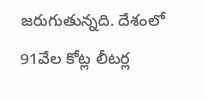జరుగుతున్నది. దేశంలో 91వేల కోట్ల లీటర్ల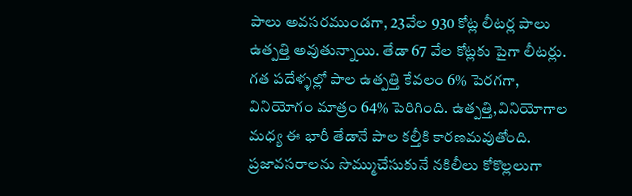పాలు అవసరముండగా, 23వేల 930 కోట్ల లీటర్ల పాలు ఉత్పత్తి అవుతున్నాయి. తేడా 67 వేల కోట్లకు పైగా లీటర్లు. గత పదేళ్ళల్లో పాల ఉత్పత్తి కేవలం 6% పెరగగా, వినియోగం మాత్రం 64% పెరిగింది. ఉత్పత్తి,వినియోగాల మధ్య ఈ భారీ తేడానే పాల కల్తీకి కారణమవుతోంది. ప్రజావసరాలను సొమ్ముచేసుకునే నకిలీలు కోకొల్లలుగా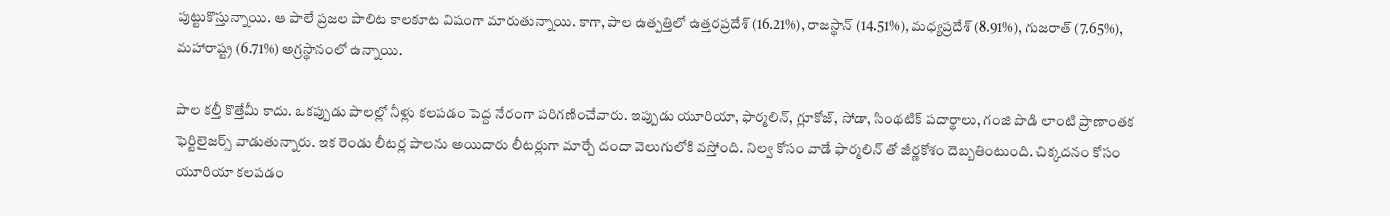పుట్టుకొస్తున్నాయి. ఆ పాలే ప్రజల పాలిట కాలకూట విషంగా మారుతున్నాయి. కాగా, పాల ఉత్పత్తిలో ఉత్తరప్రదేశ్ (16.21%), రాజస్థాన్ (14.51%), మధ్యప్రదేశ్ (8.91%), గుజరాత్ (7.65%), మహారాష్ట్ర (6.71%) అగ్రస్థానంలో ఉన్నాయి.

పాల కల్తీ కొత్తేమీ కాదు. ఒకప్పుడు పాలల్లో నీళ్లు కలపడం పెద్ద నేరంగా పరిగణించేవారు. ఇప్పుడు యూరియా, ఫార్మలిన్, గ్లూకోజ్, సోడా, సింథటిక్ పదార్థాలు, గంజి పొడి లాంటి ప్రాణాంతక ఫెర్టిలైజర్స్ వాడుతున్నారు. ఇక రెండు లీటర్ల పాలను అయిదారు లీటర్లుగా మార్చే దందా వెలుగులోకి వస్తోంది. నిల్వ కోసం వాడే ఫార్మలిన్ తో జీర్ణకోశం దెబ్బతింటుంది. చిక్కదనం కోసం యూరియా కలపడం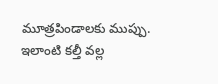మూత్రపిండాలకు ముప్పు. ఇలాంటి కల్తీ వల్ల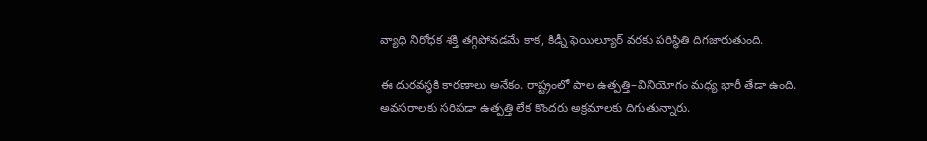వ్యాధి నిరోధక శక్తి తగ్గిపోవడమే కాక, కిడ్నీ ఫెయిల్యూర్ వరకు పరిస్థితి దిగజారుతుంది.

ఈ దురవస్థకి కారణాలు అనేకం. రాష్ట్రంలో పాల ఉత్పత్తి–వినియోగం మధ్య భారీ తేడా ఉంది. అవసరాలకు సరిపడా ఉత్పత్తి లేక కొందరు అక్రమాలకు దిగుతున్నారు.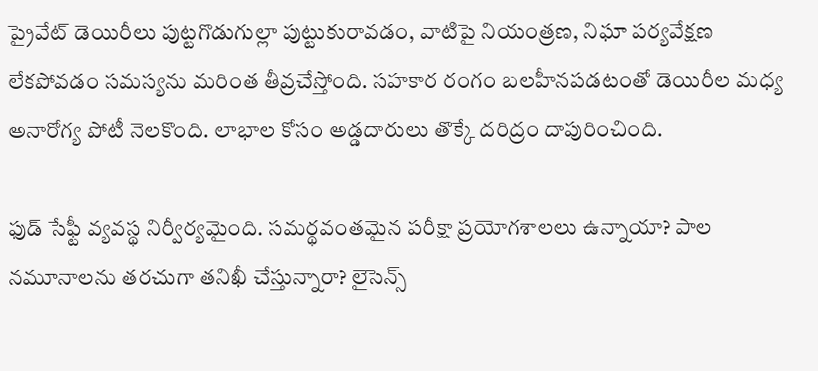ప్రైవేట్ డెయిరీలు పుట్టగొడుగుల్లా పుట్టుకురావడం, వాటిపై నియంత్రణ, నిఘా పర్యవేక్షణ లేకపోవడం సమస్యను మరింత తీవ్రచేస్తోంది. సహకార రంగం బలహీనపడటంతో డెయిరీల మధ్య అనారోగ్య పోటీ నెలకొంది. లాభాల కోసం అడ్డదారులు తొక్కే దరిద్రం దాపురించింది.

ఫుడ్ సేఫ్టీ వ్యవస్థ నిర్వీర్యమైంది. సమర్థవంతమైన పరీక్షా ప్రయోగశాలలు ఉన్నాయా? పాల నమూనాలను తరచుగా తనిఖీ చేస్తున్నారా? లైసెన్స్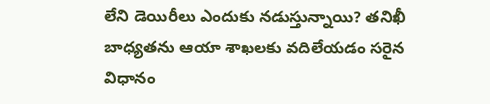లేని డెయిరీలు ఎందుకు నడుస్తున్నాయి? తనిఖీ బాధ్యతను ఆయా శాఖలకు వదిలేయడం సరైన విధానం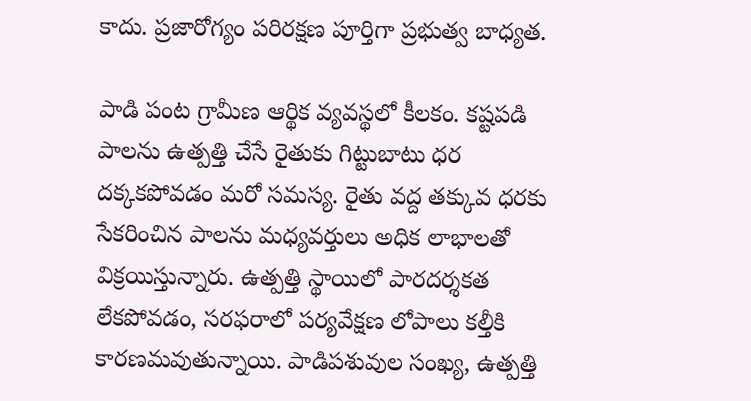కాదు. ప్రజారోగ్యం పరిరక్షణ పూర్తిగా ప్రభుత్వ బాధ్యత.

పాడి పంట గ్రామీణ ఆర్థిక వ్యవస్థలో కీలకం. కష్టపడి పాలను ఉత్పత్తి చేసే రైతుకు గిట్టుబాటు ధర దక్కకపోవడం మరో సమస్య. రైతు వద్ద తక్కువ ధరకు సేకరించిన పాలను మధ్యవర్తులు అధిక లాభాలతో విక్రయిస్తున్నారు. ఉత్పత్తి స్థాయిలో పారదర్శకత లేకపోవడం, సరఫరాలో పర్యవేక్షణ లోపాలు కల్తీకి కారణమవుతున్నాయి. పాడిపశువుల సంఖ్య, ఉత్పత్తి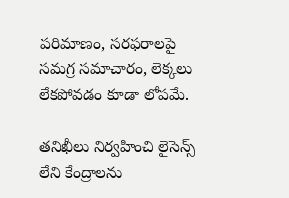పరిమాణం, సరఫరాలపై సమగ్ర సమాచారం, లెక్కలు లేకపోవడం కూడా లోపమే.

తనిఖీలు నిర్వహించి లైసెన్స్ లేని కేంద్రాలను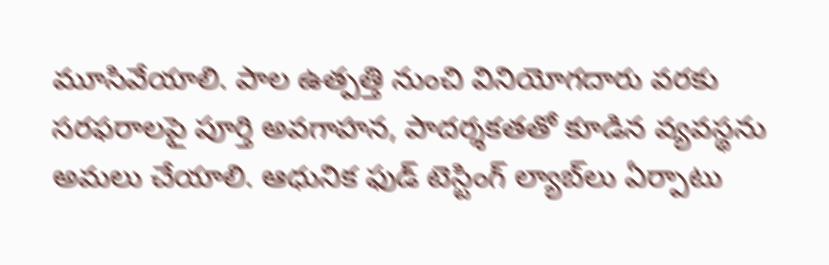మూసివేయాలి. పాల ఉత్పత్తి నుంచి వినియోగదారు వరకు సరఫరాలపై పూర్తి అవగాహన, పాదర్శకతతో కూడిన వ్యవస్థను అమలు చేయాలి. ఆధునిక ఫుడ్ టెస్టింగ్ ల్యాబ్‌లు ఏర్పాటు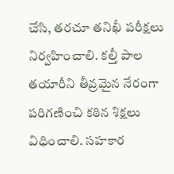చేసి, తరచూ తనిఖీ పరీక్షలు నిర్వహించాలి. కల్తీ పాల తయారీని తీవ్రమైన నేరంగా పరిగణించి కఠిన శిక్షలు విధించాలి. సహకార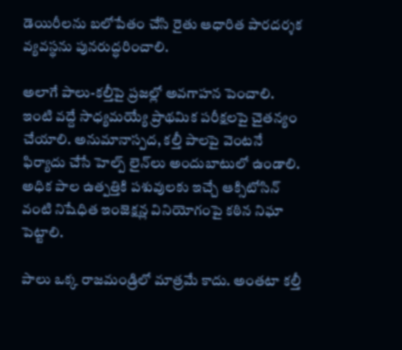డెయిరీలను బలోపేతం చేసి రైతు ఆధారిత పారదర్శక వ్యవస్థను పునరుద్ధరించాలి.

అలాగే పాలు-కల్తీపై ప్రజల్లో అవగాహన పెంచాలి. ఇంటి వద్దే సాధ్యమయ్యే ప్రాథమిక పరీక్షలపై చైతన్యం చేయాలి. అనుమానాస్పద, కల్తీ పాలపై వెంటనే ఫిర్యాదు చేసే హెల్ప్ లైన్‌లు అందుబాటులో ఉండాలి. అధిక పాల ఉత్పత్తికి పశువులకు ఇచ్చే ఆక్సిటోసిన్ వంటి నిషేధిత ఇంజెక్షన్ల వినియోగంపై కఠిన నిఘా పెట్టాలి.

పాలు ఒక్క రాజమండ్రిలో మాత్రమే కాదు. అంతటా కల్తీ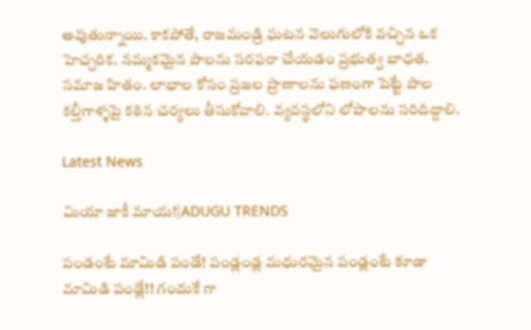అవుతున్నాయి. కాకపోతే, రాజమండ్రి ఘటన వెలుగులోకి వచ్చిన ఒక హెచ్చరిక. నమ్మకమైన పాలను సరఫరా చేయడం ప్రభుత్వ బాధత. సమాజ హితం. లాభాల కోసం ప్రజల ప్రాణాలను ఫణంగా పెట్టే పాల కల్తీగాళ్ళపై కఠిన చర్యలు తీసుకోవాలి. వ్యవస్థలోని లోపాలను సరిదిద్దాలి.

Latest News

మియా జాకీ మాయ!|ADUGU TRENDS

పండంటే మామిడి పండే! పండ్లండ్ల మధురమైన పండ్లంటే కూడా మామిడి పండ్లే!! గందుకే గా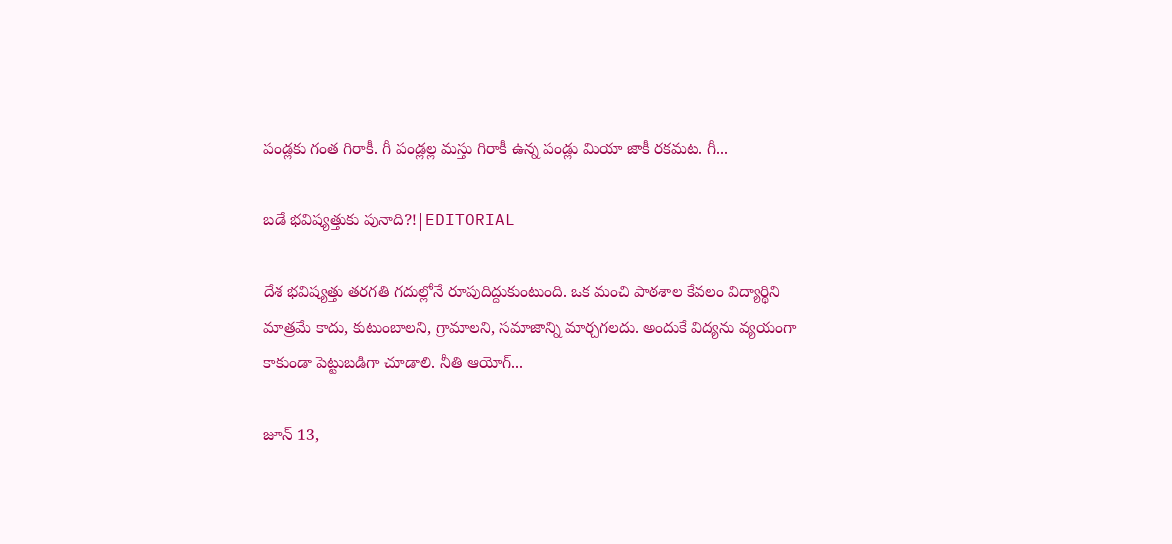పండ్లకు గంత గిరాకీ. గీ పండ్లల్ల మస్తు గిరాకీ ఉన్న పండ్లు మియా జాకీ రకమట. గీ...

బడే భవిష్యత్తుకు పునాది?!|EDITORIAL

దేశ భవిష్యత్తు తరగతి గదుల్లోనే రూపుదిద్దుకుంటుంది. ఒక మంచి పాఠశాల కేవలం విద్యార్థిని మాత్రమే కాదు, కుటుంబాలని, గ్రామాలని, సమాజాన్ని మార్చగలదు. అందుకే విద్యను వ్యయంగా కాకుండా పెట్టుబడిగా చూడాలి. నీతి ఆయోగ్...

జూన్ 13,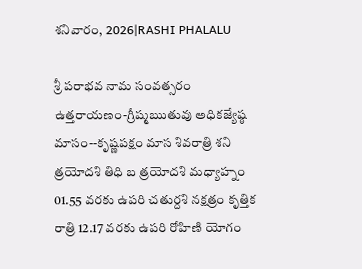శనివారం, 2026|RASHI PHALALU

శ్రీ పరాభవ నామ సంవత్సరం ఉత్తరాయణం-గ్రీష్మఋతువు అధికజ్యేష్ఠ మాసం--కృష్ణపక్షం మాస శివరాత్రి శని త్రయోదశి తిధి బ త్రయోదశి మధ్యాహ్నం 01.55 వరకు ఉపరి చతుర్దశి నక్షత్రం కృత్తిక రాత్రి 12.17 వరకు ఉపరి రోహిణి యోగం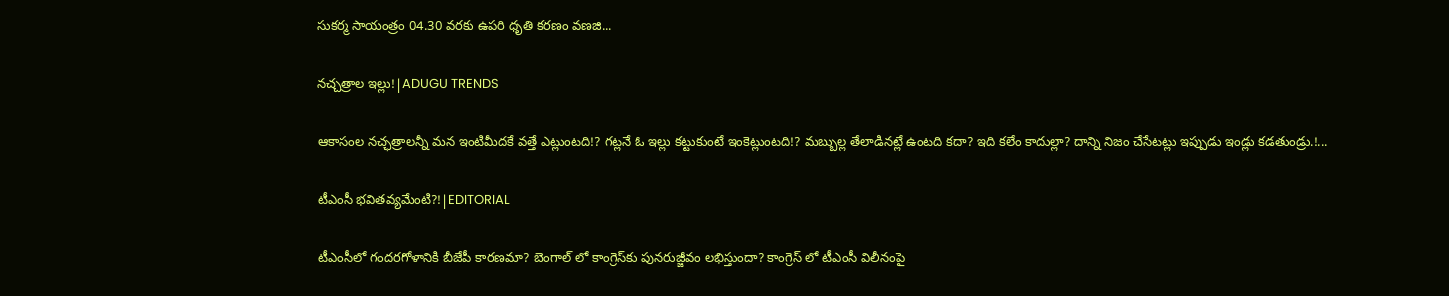సుకర్మ సాయంత్రం 04.30 వరకు ఉపరి ధృతి కరణం వణజి...

నచ్చత్రాల ఇల్లు!|ADUGU TRENDS

ఆకాసంల నచ్ఛత్రాలన్నీ మన ఇంటిమీదకే వత్తే ఎట్లుంటది!? గట్లనే ఓ ఇల్లు కట్టుకుంటే ఇంకెట్లుంటది!? మబ్బుల్ల తేలాడినట్లే ఉంటది కదా? ఇది కలేం కాదుల్లా? దాన్ని నిజం చేసేటట్లు ఇప్పుడు ఇండ్లు కడతుండ్రు.!...

టీఎంసీ భవితవ్యమేంటి?!|EDITORIAL

టీఎంసీలో గందరగోళానికి బీజేపీ కారణమా? బెంగాల్ లో కాంగ్రెస్‌కు పునరుజ్జీవం లభిస్తుందా? కాంగ్రెస్ లో టీఎంసీ విలీనంపై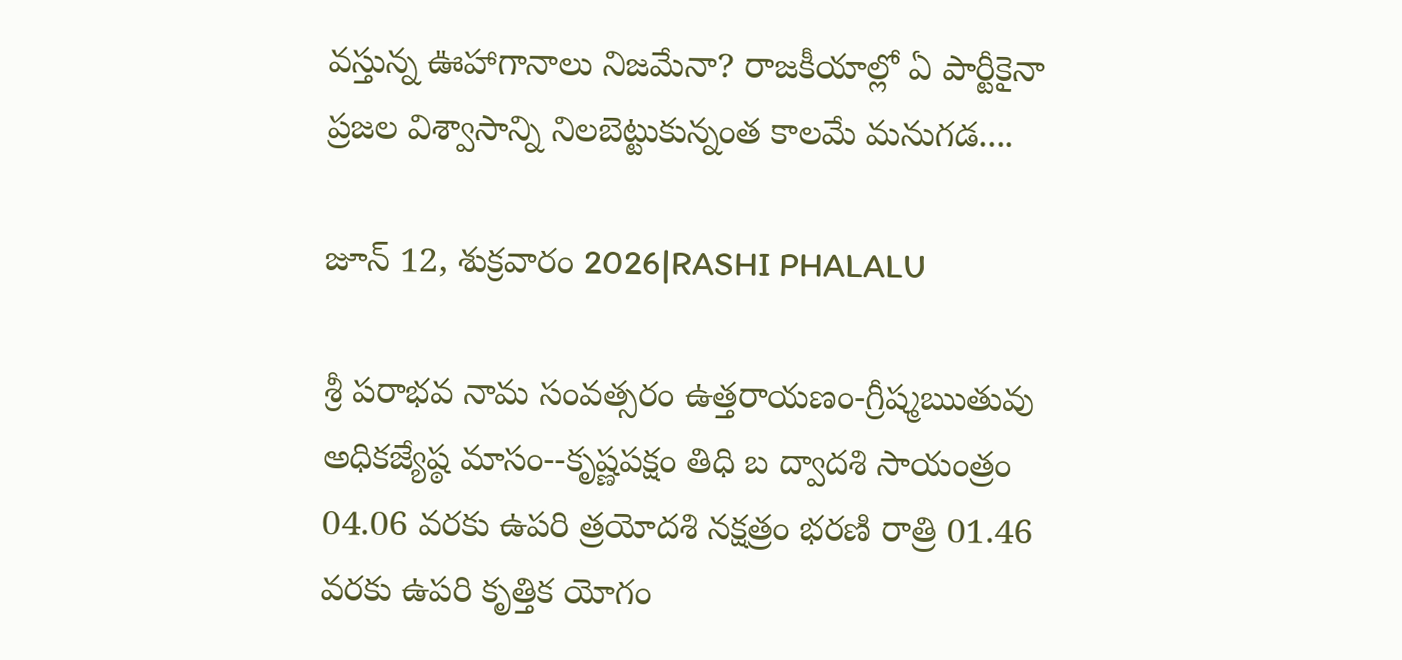వస్తున్న ఊహాగానాలు నిజమేనా? రాజకీయాల్లో ఏ పార్టీకైనా ప్రజల విశ్వాసాన్ని నిలబెట్టుకున్నంత కాలమే మనుగడ....

జూన్ 12, శుక్రవారం 2026|RASHI PHALALU

శ్రీ పరాభవ నామ సంవత్సరం ఉత్తరాయణం-గ్రీష్మఋతువు అధికజ్యేష్ఠ మాసం--కృష్ణపక్షం తిధి బ ద్వాదశి సాయంత్రం 04.06 వరకు ఉపరి త్రయోదశి నక్షత్రం భరణి రాత్రి 01.46 వరకు ఉపరి కృత్తిక యోగం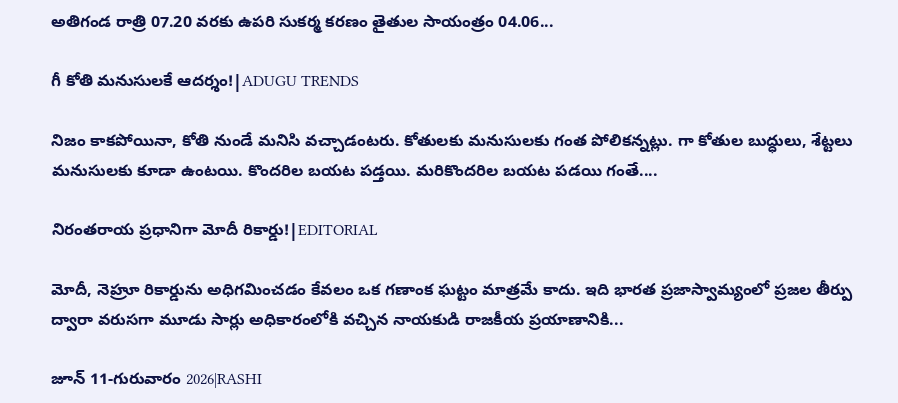అతిగండ రాత్రి 07.20 వరకు ఉపరి సుకర్మ కరణం తైతుల సాయంత్రం 04.06...

గీ కోతి మనుసులకే ఆదర్శం!|ADUGU TRENDS

నిజం కాకపోయినా, కోతి నుండే మనిసి వచ్చాడంటరు. కోతులకు మనుసులకు గంత పోలికన్నట్లు. గా కోతుల బుద్ధులు, శేట్టలు మనుసులకు కూడా ఉంటయి. కొందరిల బయట పడ్తయి. మరికొందరిల బయట పడయి గంతే....

నిరంతరాయ ప్రధానిగా మోదీ రికార్డు!|EDITORIAL

మోదీ, నెహ్రూ రికార్డును అధిగమించడం కేవలం ఒక గణాంక ఘట్టం మాత్రమే కాదు. ఇది భారత ప్రజాస్వామ్యంలో ప్రజల తీర్పు ద్వారా వరుసగా మూడు సార్లు అధికారంలోకి వచ్చిన నాయకుడి రాజకీయ ప్రయాణానికి...

జూన్ 11-గురువారం 2026|RASHI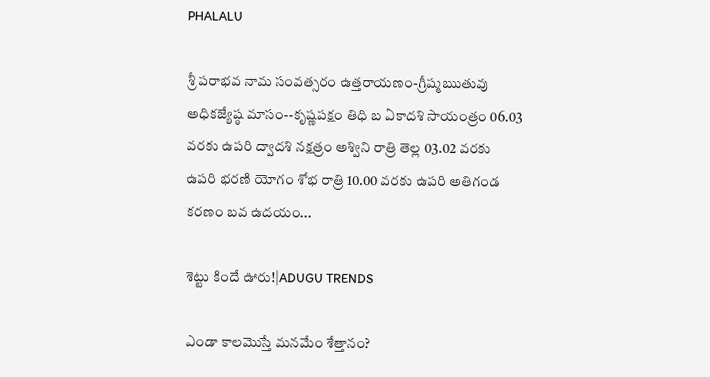PHALALU

శ్రీ పరాభవ నామ సంవత్సరం ఉత్తరాయణం-గ్రీష్మఋతువు అధికజ్యేష్ఠ మాసం--కృష్ణపక్షం తిధి బ ఏకాదశి సాయంత్రం 06.03 వరకు ఉపరి ద్వాదశి నక్షత్రం అశ్విని రాత్రి తెల్ల 03.02 వరకు ఉపరి భరణి యోగం శోభ రాత్రి 10.00 వరకు ఉపరి అతిగండ కరణం బవ ఉదయం...

శెట్టు కిందే ఊరు!|ADUGU TRENDS

ఎండా కాలమొస్తే మనమేం శేత్తానం?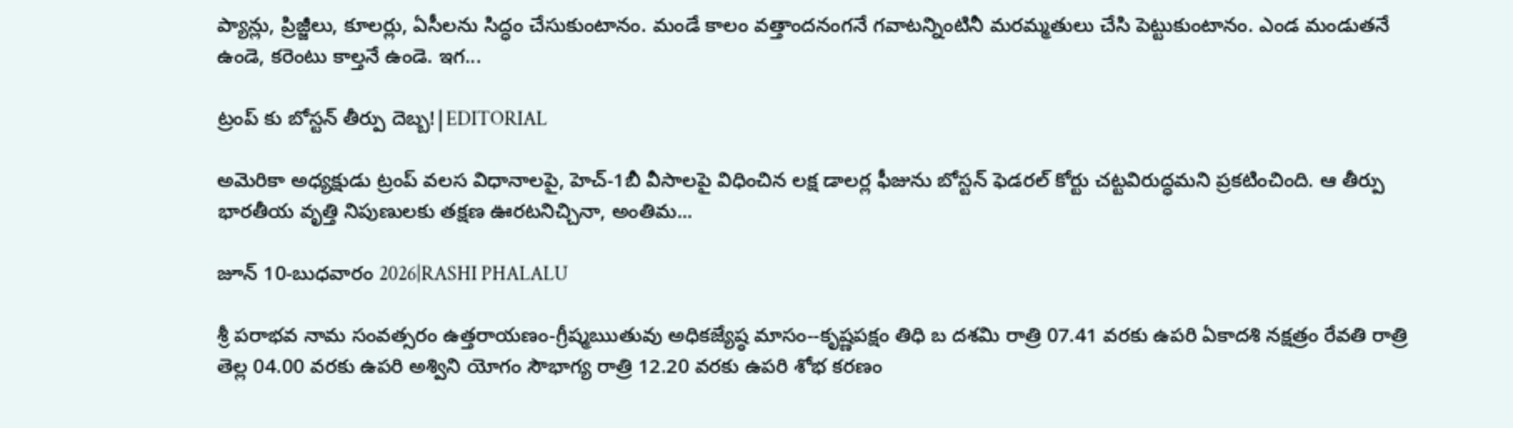ప్యాన్లు, ప్రిజ్జీలు, కూలర్లు, ఏసీలను సిద్ధం చేసుకుంటానం. మండే కాలం వత్తాందనంగనే గవాటన్నింటినీ మరమ్మతులు చేసి పెట్టుకుంటానం. ఎండ మండుతనే ఉండె, కరెంటు కాల్తనే ఉండె. ఇగ...

ట్రంప్ కు బోస్టన్ తీర్పు దెబ్బ!|EDITORIAL

అమెరికా అధ్యక్షుడు ట్రంప్ వలస విధానాలపై, హెచ్-1బీ వీసాలపై విధించిన లక్ష డాలర్ల ఫీజును బోస్టన్ ఫెడరల్ కోర్టు చట్టవిరుద్ధమని ప్రకటించింది. ఆ తీర్పు భారతీయ వృత్తి నిపుణులకు తక్షణ ఊరటనిచ్చినా, అంతిమ...

జూన్ 10-బుధవారం 2026|RASHI PHALALU

శ్రీ పరాభవ నామ సంవత్సరం ఉత్తరాయణం-గ్రీష్మఋతువు అధికజ్యేష్ఠ మాసం--కృష్ణపక్షం తిధి బ దశమి రాత్రి 07.41 వరకు ఉపరి ఏకాదశి నక్షత్రం రేవతి రాత్రి తెల్ల 04.00 వరకు ఉపరి అశ్విని యోగం సౌభాగ్య రాత్రి 12.20 వరకు ఉపరి శోభ కరణం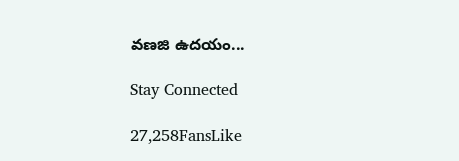వణజి ఉదయం...

Stay Connected

27,258FansLike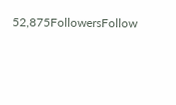52,875FollowersFollow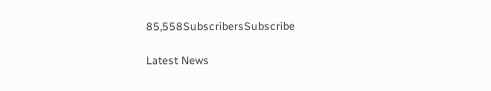85,558SubscribersSubscribe

Latest News